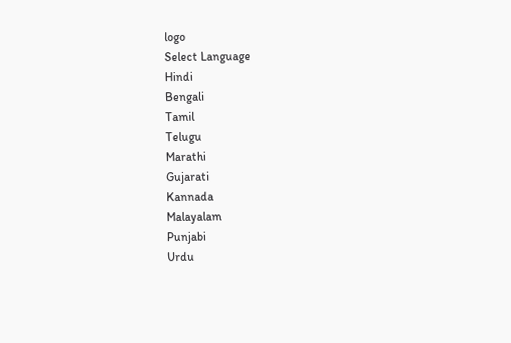logo
Select Language
Hindi
Bengali
Tamil
Telugu
Marathi
Gujarati
Kannada
Malayalam
Punjabi
Urdu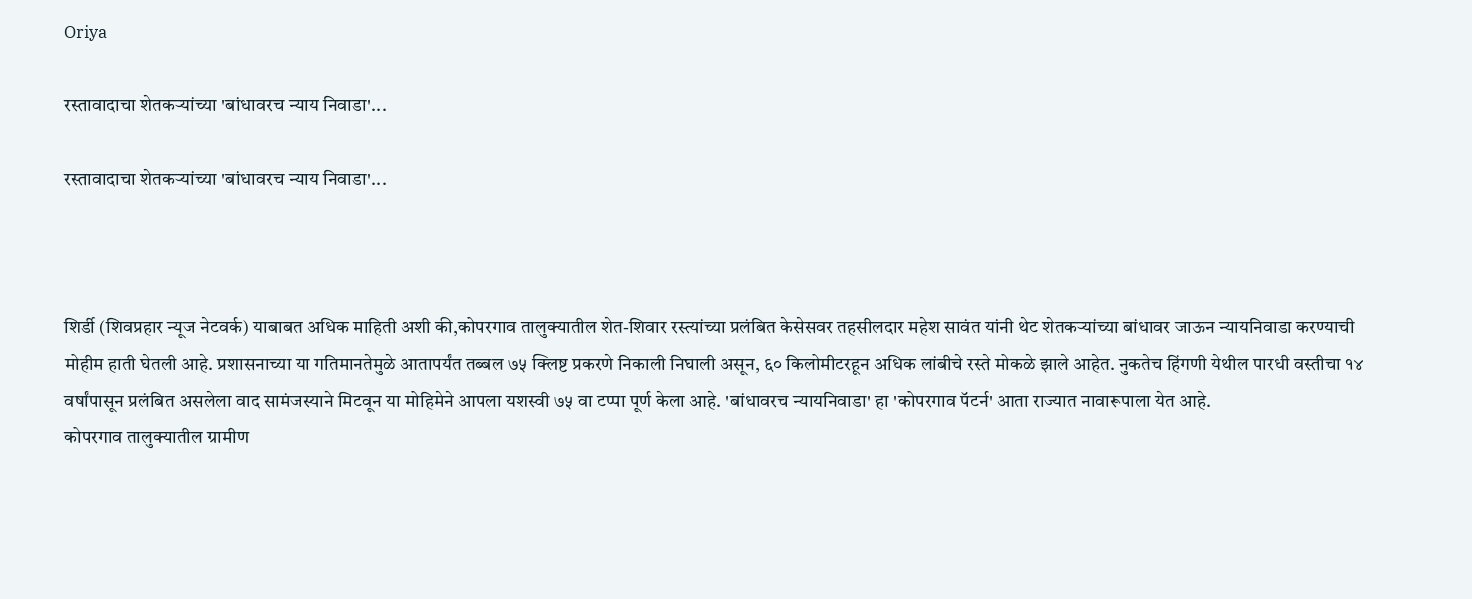Oriya

रस्तावादाचा शेतकऱ्यांच्या 'बांधावरच न्याय निवाडा'...

रस्तावादाचा शेतकऱ्यांच्या 'बांधावरच न्याय निवाडा'...



शिर्डी (शिवप्रहार न्यूज नेटवर्क) याबाबत अधिक माहिती अशी की,कोपरगाव तालुक्यातील शेत-शिवार रस्त्यांच्या प्रलंबित केसेसवर तहसीलदार महेश सावंत यांनी थेट शेतकऱ्यांच्या बांधावर जाऊन न्यायनिवाडा करण्याची मोहीम हाती घेतली आहे. प्रशासनाच्या या गतिमानतेमुळे आतापर्यंत तब्बल ७५ क्लिष्ट प्रकरणे निकाली निघाली असून, ६० किलोमीटरहून अधिक लांबीचे रस्ते मोकळे झाले आहेत. नुकतेच हिंगणी येथील पारधी वस्तीचा १४ वर्षांपासून प्रलंबित असलेला वाद सामंजस्याने मिटवून या मोहिमेने आपला यशस्वी ७५ वा टप्पा पूर्ण केला आहे. 'बांधावरच न्यायनिवाडा' हा 'कोपरगाव पॅटर्न' आता राज्यात नावारूपाला येत आहे.
कोपरगाव तालुक्यातील ग्रामीण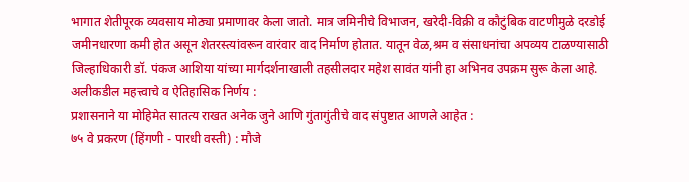भागात शेतीपूरक व्यवसाय मोठ्या प्रमाणावर केला जातो. मात्र जमिनीचे विभाजन, खरेदी-विक्री व कौटुंबिक वाटणीमुळे दरडोई जमीनधारणा कमी होत असून शेतरस्त्यांवरून वारंवार वाद निर्माण होतात. यातून वेळ,श्रम व संसाधनांचा अपव्यय टाळण्यासाठी जिल्हाधिकारी डॉ. पंकज आशिया यांच्या मार्गदर्शनाखाली तहसीलदार महेश सावंत यांनी हा अभिनव उपक्रम सुरू केला आहे.
अलीकडील महत्त्वाचे व ऐतिहासिक निर्णय :
प्रशासनाने या मोहिमेत सातत्य राखत अनेक जुने आणि गुंतागुंतीचे वाद संपुष्टात आणले आहेत :
७५ वे प्रकरण (हिंगणी - पारधी वस्ती) : मौजे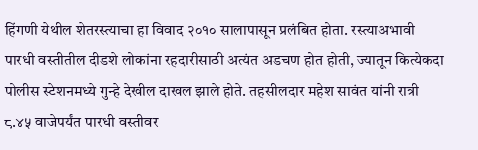हिंगणी येथील शेतरस्त्याचा हा विवाद २०१० सालापासून प्रलंबित होता. रस्त्याअभावी पारधी वस्तीतील दीडशे लोकांना रहदारीसाठी अत्यंत अडचण होत होती, ज्यातून कित्येकदा पोलीस स्टेशनमध्ये गुन्हे देखील दाखल झाले होते. तहसीलदार महेश सावंत यांनी रात्री ८.४५ वाजेपर्यंत पारधी वस्तीवर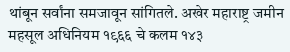थांबून सर्वांना समजावून सांगितले. अखेर महाराष्ट्र जमीन महसूल अधिनियम १९६६ चे कलम १४३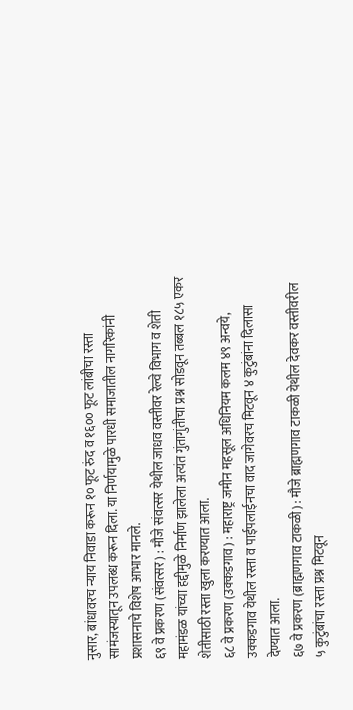नुसार, बांधावरच न्याय निवाडा करून १० फूट रुंद व १६०० फूट लांबीचा रस्ता सामंजस्यातून उपलब्ध करून दिला. या निर्णयामुळे पारधी समाजातील नागरिकांनी प्रशासनाचे विशेष आभार मानले.
६९ वे प्रकरण (संवत्सर) : मौजे संवत्सर येथील जाधव वस्तीवर रेल्वे विभाग व शेती महामंडळ यांच्या हद्दीमुळे निर्माण झालेला अत्यंत गुंतागुंतीचा प्रश्न सोडवून तब्बल १८५ एकर शेतीसाठी रस्ता खुला करण्यात आला.
६८ वे प्रकरण (उक्कडगाव) : महाराष्ट्र जमीन महसूल अधिनियम कलम ४९ अन्वये, उक्कडगाव येथील रस्ता व पाईपलाईनचा वाद जागेवरच मिटवून ४ कुटुंबांना दिलासा देण्यात आला.
६७ वे प्रकरण (ब्राह्मणगाव टाकळी) : मौजे ब्राह्मणगाव टाकळी येथील देवकर वस्तीवरील ५ कुटुंबांचा रस्ता प्रश्न मिटवून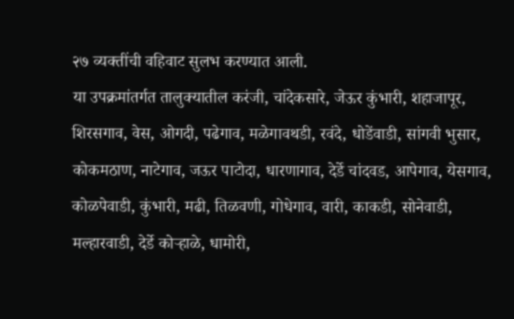२७ व्यक्तींची वहिवाट सुलभ करण्यात आली.
या उपक्रमांतर्गत तालुक्यातील करंजी, चांदेकसारे, जेऊर कुंभारी, शहाजापूर, शिरसगाव, वेस, ओगदी, पढेगाव, मळेगावथडी, रवंदे, धोडेंवाडी, सांगवी भुसार, कोकमठाण, नाटेगाव, जऊर पाटोदा, धारणागाव, देर्डे चांदवड, आपेगाव, येसगाव, कोळपेवाडी, कुंभारी, मढी, तिळवणी, गोधेगाव, वारी, काकडी, सोनेवाडी, मल्हारवाडी, देर्डे कोऱ्हाळे, धामोरी,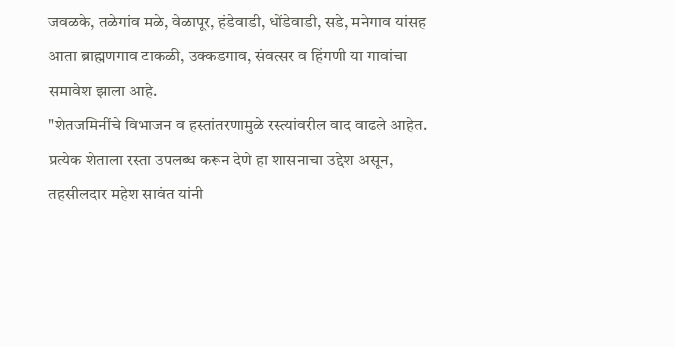जवळके, तळेगांव मळे, वेळापूर, हंडेवाडी, धोंडेवाडी, सडे, मनेगाव यांसह आता ब्राह्मणगाव टाकळी, उक्कडगाव, संवत्सर व हिंगणी या गावांचा समावेश झाला आहे.
"शेतजमिनींचे विभाजन व हस्तांतरणामुळे रस्त्यांवरील वाद वाढले आहेत. प्रत्येक शेताला रस्ता उपलब्ध करून देणे हा शासनाचा उद्देश असून, तहसीलदार महेश सावंत यांनी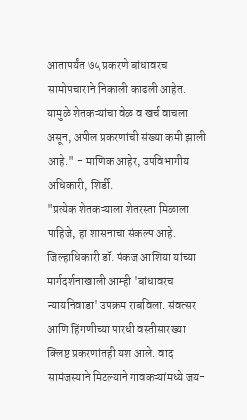आतापर्यंत ७५ प्रकरणे बांधावरच सामोपचाराने निकाली काढली आहेत. यामुळे शेतकऱ्यांचा वेळ व खर्च वाचला असून, अपील प्रकरणांची संख्या कमी झाली आहे." - माणिक आहेर, उपविभागीय अधिकारी, शिर्डी.
"प्रत्येक शेतकऱ्याला शेतरस्ता मिळाला पाहिजे, हा शासनाचा संकल्प आहे. जिल्हाधिकारी डॉ. पंकज आशिया यांच्या मार्गदर्शनाखाली आम्ही 'बांधावरच न्यायनिवाडा' उपक्रम राबविला. संवत्सर आणि हिंगणीच्या पारधी वस्तीसारख्या क्लिष्ट प्रकरणांतही यश आले. वाद सामंजस्याने मिटल्याने गावकऱ्यांमध्ये जय-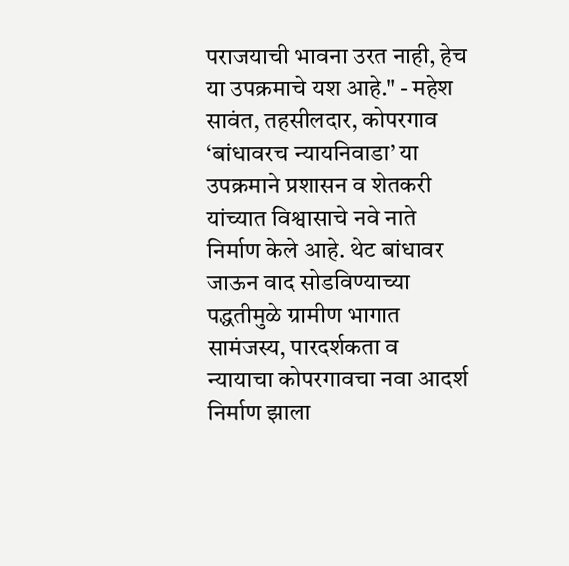पराजयाची भावना उरत नाही, हेच या उपक्रमाचे यश आहे." - महेश सावंत, तहसीलदार, कोपरगाव
‘बांधावरच न्यायनिवाडा’ या उपक्रमाने प्रशासन व शेतकरी यांच्यात विश्वासाचे नवे नाते निर्माण केले आहे. थेट बांधावर जाऊन वाद सोडविण्याच्या पद्धतीमुळे ग्रामीण भागात सामंजस्य, पारदर्शकता व न्यायाचा कोपरगावचा नवा आदर्श निर्माण झाला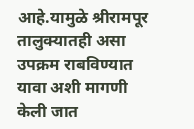आहे.यामुळे श्रीरामपूर तालुक्यातही असा उपक्रम राबविण्यात यावा अशी मागणी केली जात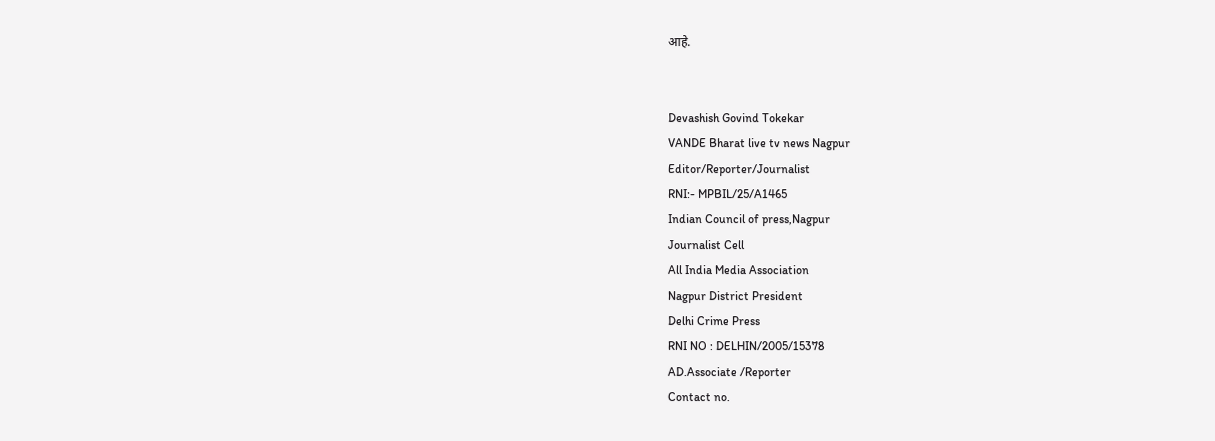आहे.


Devashish Govind Tokekar
VANDE Bharat live tv news Nagpur
Editor/Reporter/Journalist
RNI:- MPBIL/25/A1465
Indian Council of press,Nagpur
Journalist Cell
All India Media Association
Nagpur District President
Delhi Crime Press
RNI NO : DELHIN/2005/15378
AD.Associate /Reporter
Contact no.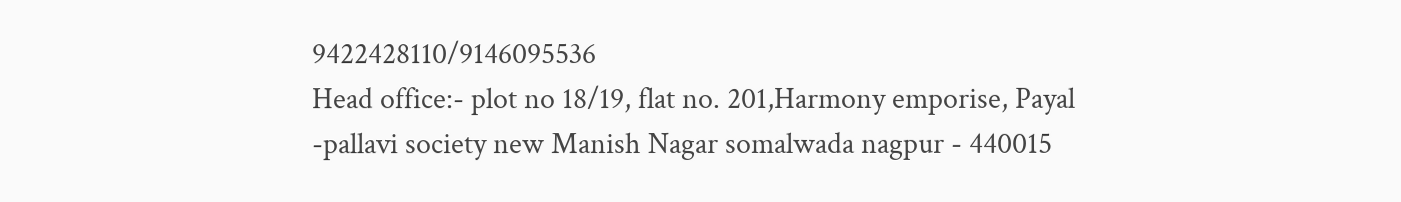9422428110/9146095536
Head office:- plot no 18/19, flat no. 201,Harmony emporise, Payal -pallavi society new Manish Nagar somalwada nagpur - 440015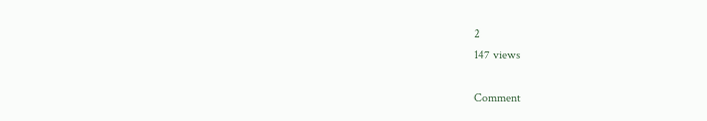2
147 views

Comment